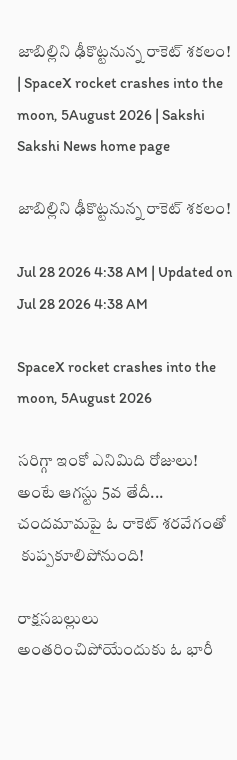జాబిల్లిని ఢీకొట్టనున్న రాకెట్‌ శకలం!  | SpaceX rocket crashes into the moon, 5August 2026 | Sakshi
Sakshi News home page

జాబిల్లిని ఢీకొట్టనున్న రాకెట్‌ శకలం!

Jul 28 2026 4:38 AM | Updated on Jul 28 2026 4:38 AM

SpaceX rocket crashes into the moon, 5August 2026

సరిగ్గా ఇంకో ఎనిమిది రోజులు!
అంటే ఆగస్టు 5వ తేదీ...
చందమామపై ఓ రాకెట్‌ శరవేగంతో
 కుప్పకూలిపోనుంది!

రాక్షసబల్లులు అంతరించిపోయేందుకు ఓ భారీ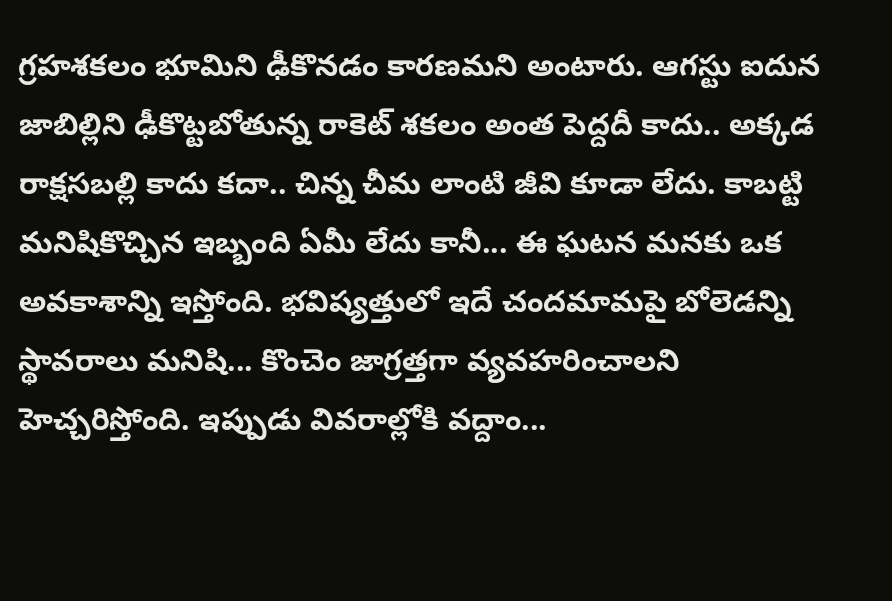గ్రహశకలం భూమిని ఢీకొనడం కారణమని అంటారు. ఆగస్టు ఐదున జాబిల్లిని ఢీకొట్టబోతున్న రాకెట్‌ శకలం అంత పెద్దదీ కాదు.. అక్కడ రాక్షసబల్లి కాదు కదా.. చిన్న చీమ లాంటి జీవి కూడా లేదు. కాబట్టి మనిషికొచ్చిన ఇబ్బంది ఏమీ లేదు కానీ... ఈ ఘటన మనకు ఒక అవకాశాన్ని ఇస్తోంది. భవిష్యత్తులో ఇదే చందమామపై బోలెడన్ని స్థావరాలు మనిషి... కొంచెం జాగ్రత్తగా వ్యవహరించాలని హెచ్చరిస్తోంది. ఇప్పుడు వివరాల్లోకి వద్దాం...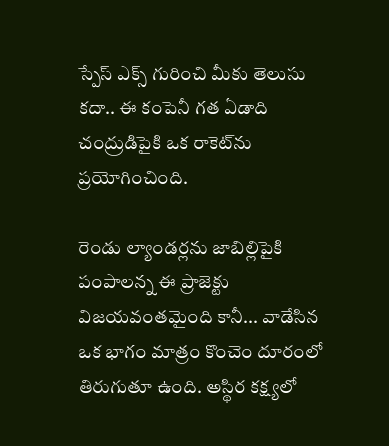స్పేస్‌ ఎక్స్‌ గురించి మీకు తెలుసు కదా.. ఈ కంపెనీ గత ఏడాది చంద్రుడిపైకి ఒక రాకెట్‌ను ప్రయోగించింది.

రెండు ల్యాండర్లను జాబిల్లిపైకి పంపాలన్న ఈ ప్రాజెక్టు విజయవంతమైంది కానీ... వాడేసిన ఒక భాగం మాత్రం కొంచెం దూరంలో తిరుగుతూ ఉంది. అస్థిర కక్ష్యలో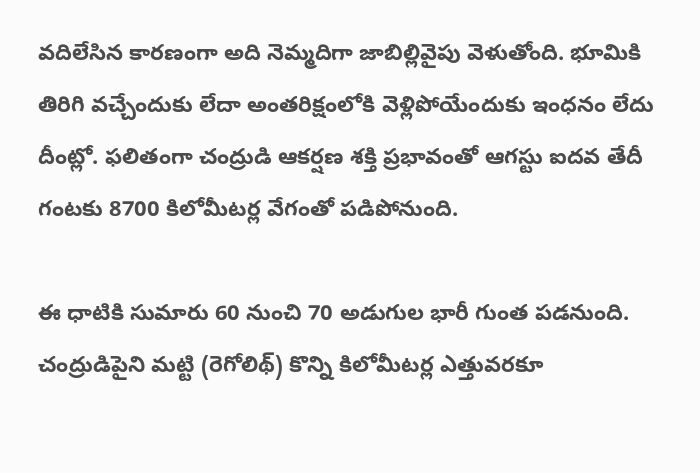వదిలేసిన కారణంగా అది నెమ్మదిగా జాబిల్లివైపు వెళుతోంది. భూమికి తిరిగి వచ్చేందుకు లేదా అంతరిక్షంలోకి వెళ్లిపోయేందుకు ఇంధనం లేదు దీంట్లో. ఫలితంగా చంద్రుడి ఆకర్షణ శక్తి ప్రభావంతో ఆగస్టు ఐదవ తేదీ గంటకు 8700 కిలోమీటర్ల వేగంతో పడిపోనుంది.

ఈ ధాటికి సుమారు 60 నుంచి 70 అడుగుల భారీ గుంత పడనుంది. చంద్రుడిపైని మట్టి (రెగోలిథ్‌) కొన్ని కిలోమీటర్ల ఎత్తువరకూ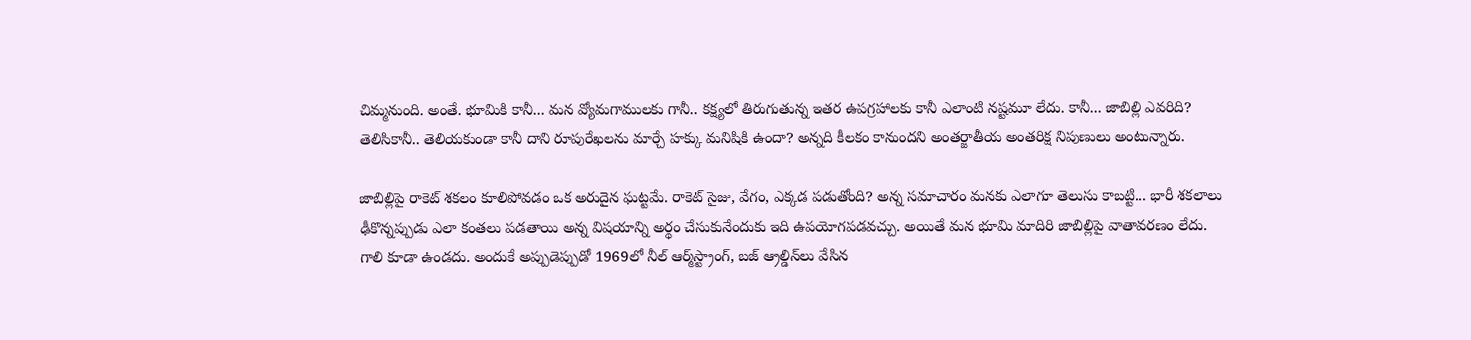చిమ్మనుంది. అంతే. భూమికి కానీ... మన వ్యోమగాములకు గానీ.. కక్ష్యలో తిరుగుతున్న ఇతర ఉపగ్రహాలకు కానీ ఎలాంటి నష్టమూ లేదు. కానీ... జాబిల్లి ఎవరిది? తెలిసికానీ.. తెలియకుండా కానీ దాని రూపురేఖలను మార్చే హక్కు మనిషికి ఉందా? అన్నది కీలకం కానుందని అంతర్జాతీయ అంతరిక్ష నిపుణులు అంటున్నారు.

జాబిల్లిపై రాకెట్‌ శకలం కూలిపోవడం ఒక అరుదైన ఘట్టమే. రాకెట్‌ సైజు, వేగం, ఎక్కడ పడుతోంది? అన్న సమాచారం మనకు ఎలాగూ తెలుసు కాబట్టి... భారీ శకలాలు ఢీకొన్నప్పుడు ఎలా కంతలు పడతాయి అన్న విషయాన్ని అర్థం చేసుకునేందుకు ఇది ఉపయోగపడవచ్చు. అయితే మన భూమి మాదిరి జాబిల్లిపై వాతావరణం లేదు. గాలి కూడా ఉండదు. అందుకే అప్పుడెప్పుడో 1969లో నీల్‌ ఆర్మ్‌స్ట్రాంగ్, బజ్‌ ఆ్రల్డిన్‌లు వేసిన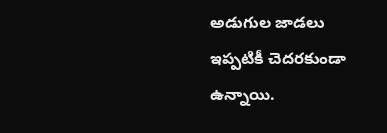అడుగుల జాడలు ఇప్పటికీ చెదరకుండా ఉన్నాయి.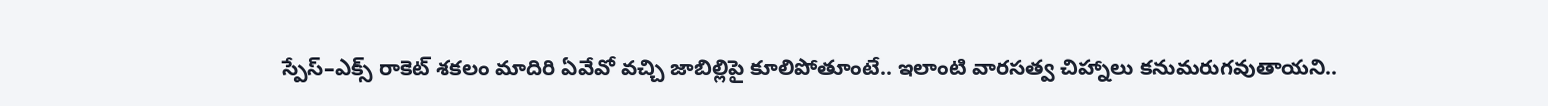స్పేస్‌–ఎక్స్‌ రాకెట్‌ శకలం మాదిరి ఏవేవో వచ్చి జాబిల్లిపై కూలిపోతూంటే.. ఇలాంటి వారసత్వ చిహ్నాలు కనుమరుగవుతాయని..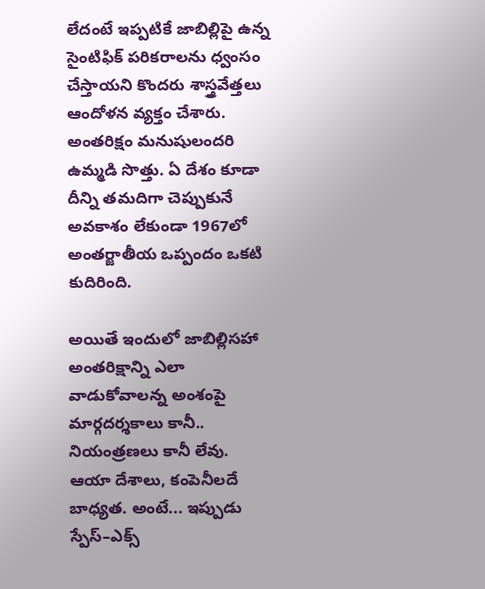లేదంటే ఇప్పటికే జాబిల్లిపై ఉన్న సైంటిఫిక్‌ పరికరాలను ధ్వంసం చేస్తాయని కొందరు శాస్త్రవేత్తలు ఆందోళన వ్యక్తం చేశారు. అంతరిక్షం మనుషులందరి ఉమ్మడి సొత్తు. ఏ దేశం కూడా దీన్ని తమదిగా చెప్పుకునే అవకాశం లేకుండా 1967లో అంతర్జాతీయ ఒప్పందం ఒకటి కుదిరింది.

అయితే ఇందులో జాబిల్లిసహా అంతరిక్షాన్ని ఎలా వాడుకోవాలన్న అంశంపై మార్గదర్శకాలు కానీ.. నియంత్రణలు కానీ లేవు. ఆయా దేశాలు, కంపెనీలదే బాధ్యత. అంటే... ఇప్పుడు స్పేస్‌–ఎక్స్‌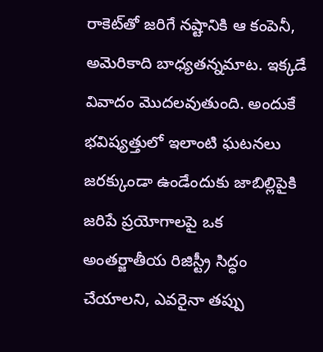రాకెట్‌తో జరిగే నష్టానికి ఆ కంపెనీ, అమెరికాది బాధ్యతన్నమాట. ఇక్కడే వివాదం మొదలవుతుంది. అందుకే భవిష్యత్తులో ఇలాంటి ఘటనలు జరక్కుండా ఉండేందుకు జాబిల్లిపైకి జరిపే ప్రయోగాలపై ఒక అంతర్జాతీయ రిజిస్ట్రీ సిద్ధం చేయాలని, ఎవరైనా తప్పు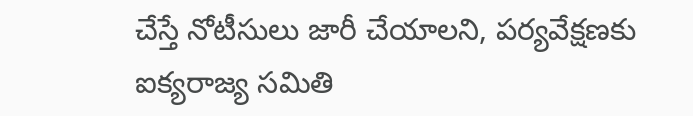చేస్తే నోటీసులు జారీ చేయాలని, పర్యవేక్షణకు ఐక్యరాజ్య సమితి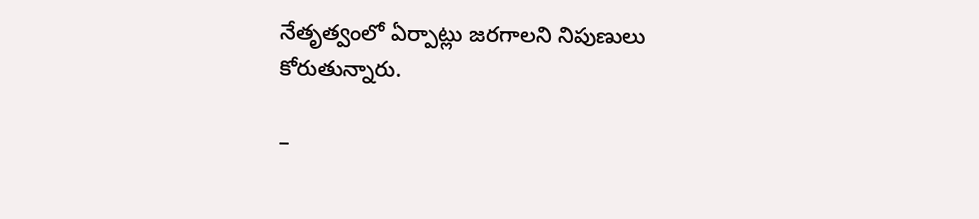నేతృత్వంలో ఏర్పాట్లు జరగాలని నిపుణులు కోరుతున్నారు.

–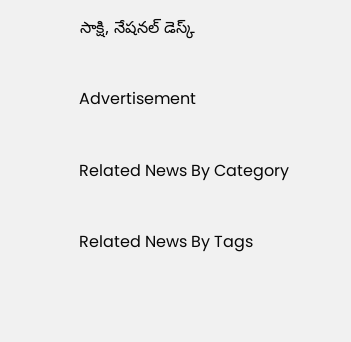సాక్షి, నేషనల్‌ డెస్క్‌

Advertisement

Related News By Category

Related News By Tags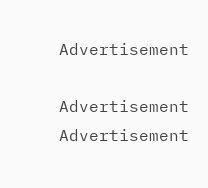Advertisement

Advertisement
Advertisement